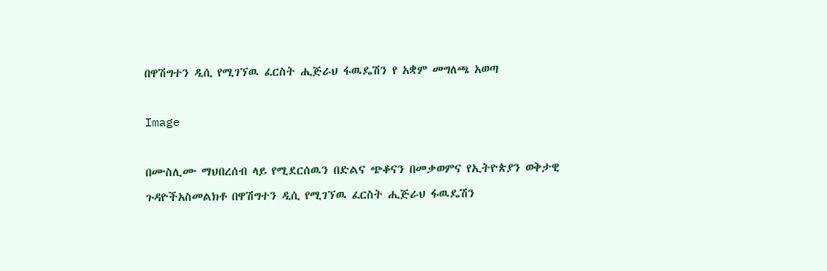በዋሽግተን ዲሲ የሚገኘዉ ፈርስት ሒጅራህ ፋዉዴሽን የ አቋም መግለጫ አወጣ

Image

በሙስሊሙ ማህበረሰብ ላይ የሚደርሰዉን በድልና ጭቆናን በመቃወምና የኢትዮጵያን ወቅታዊ ጉዳዮችአስመልክቶ በዋሽግተን ዲሲ የሚገኘዉ ፈርስት ሒጅራህ ፋዉዴሽን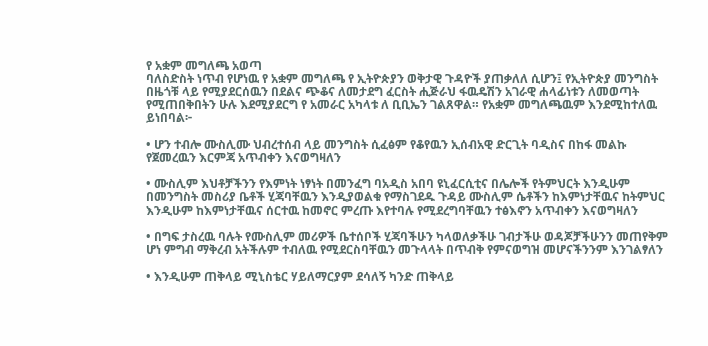የ አቋም መግለጫ አወጣ
ባለስድስት ነጥብ የሆነዉ የ አቋም መግለጫ የ ኢትዮጵያን ወቅታዊ ጉዳዮች ያጠቃለለ ሲሆን፤ የኢትዮጵያ መንግስት በዜጎቹ ላይ የሚያደርሰዉን በደልና ጭቆና ለመታደግ ፈርስት ሒጅራህ ፋዉዴሽን አገራዊ ሐላፊነቱን ለመወጣት የሚጠበቅበትን ሁሉ እደሚያደርግ የ አመራር አካላቱ ለ ቢቢኤን ገልጸዋል። የአቋም መግለጫዉም እንደሚከተለዉ ይነበባል፦

• ሆን ተብሎ ሙስሊሙ ህብረተሰብ ላይ መንግስት ሲፈፅም የቆየዉን ኢሰብአዊ ድርጊት ባዲስና በከፋ መልኩ የጀመረዉን እርምጃ አጥብቀን እናወግዛለን

• ሙስሊም እህቶቻችንን የእምነት ነፃነት በመንፈግ ባአዲስ አበባ ዩኒፈርሲቲና በሌሎች የትምህርት እንዲሁም በመንግስት መስሪያ ቤቶች ሂጃባቸዉን እንዲያወልቁ የማስገደዱ ጉዳይ ሙስሊም ሴቶችን ከእምነታቸዉና ከትምህር እንዲሁም ከእምነታቸዉና ሰርተዉ ከመኖር ምረጡ እየተባሉ የሚደረግባቸዉን ተፅእኖን አጥብቀን እናወግዛለን

• በግፍ ታስረዉ ባሉት የሙስሊም መሪዎች ቤተሰቦች ሂጃባችሁን ካላወለቃችሁ ገብታችሁ ወዳጆቻችሁንን መጠየቅም ሆነ ምግብ ማቅረብ አትችሉም ተብለዉ የሚደርስባቸዉን መጉላላት በጥብቅ የምናወግዝ መሆናችንንም እንገልፃለን

• እንዲሁም ጠቅላይ ሚኒስቴር ሃይለማርያም ደሳለኝ ካንድ ጠቅላይ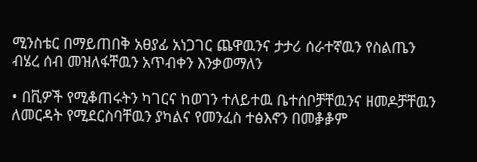ሚንስቴር በማይጠበቅ አፀያፊ አነጋገር ጨዋዉንና ታታሪ ሰራተኛዉን የስልጤን ብሄረ ሰብ መዝለፋቸዉን አጥብቀን እንቃወማለን

• በቪዎች የሚቆጠሩትን ካገርና ከወገን ተለይተዉ ቤተሰቦቻቸዉንና ዘመዶቻቸዉን ለመርዳት የሚደርስባቸዉን ያካልና የመንፈስ ተፅእኖን በመቇቇም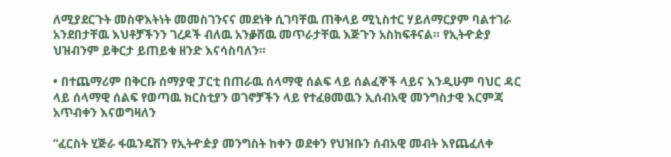ለሚያደርጉት መስዋእትነት መመስገንናና መደነቅ ሲገባቸዉ ጠቅላይ ሚኒስተር ሃይለማርያም ባልተገራ አንደበታቸዉ እህቶቻችንን ገረዶች ብለዉ አንቇሸዉ መጥራታቸዉ እጅጉን አስከፍቶናል። የኢትዯዽያ ህዝብንም ይቅርታ ይጠይቁ ዘንድ እናሳስባለን።

• በተጨማሪም በቅርቡ ሰማያዊ ፓርቲ በጠራዉ ሰላማዊ ሰልፍ ላይ ሰልፈኞች ላይና እንዲሁም ባህር ዳር ላይ ሰላማዊ ሰልፍ የወጣዉ ክርስቲያን ወገኖቻችን ላይ የተፈፀመዉን ኢሰብአዊ መንግስታዊ እርምጃ አጥብቀን እናወግዛለን

“ፈርስት ሂጅራ ፋዉንዴሽን የኢትዯዽያ መንግስት ከቀን ወደቀን የህዝቡን ሰብአዊ መብት እየጨፈለቀ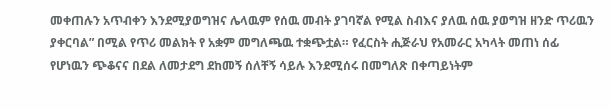መቀጠሉን አጥብቀን እንደሚያወግዝና ሌላዉም የሰዉ መብት ያገባኛል የሚል ስብእና ያለዉ ሰዉ ያወግዝ ዘንድ ጥሪዉን ያቀርባል” በሚል የጥሪ መልክት የ አቋም መግለጫዉ ተቋጭቷል። የፈርስት ሒጅራህ የአመራር አካላት መጠነ ሰፊ የሆነዉን ጭቆናና በደል ለመታደግ ደከመኝ ሰለቸኝ ሳይሉ እንደሚሰሩ በመግለጽ በቀጣይነትም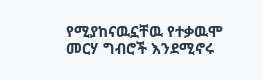የሚያከናዉኗቸዉ የተቃዉሞ መርሃ ግብሮች እንደሚኖሩ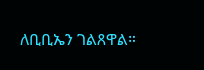ለቢቢኤን ገልጸዋል።